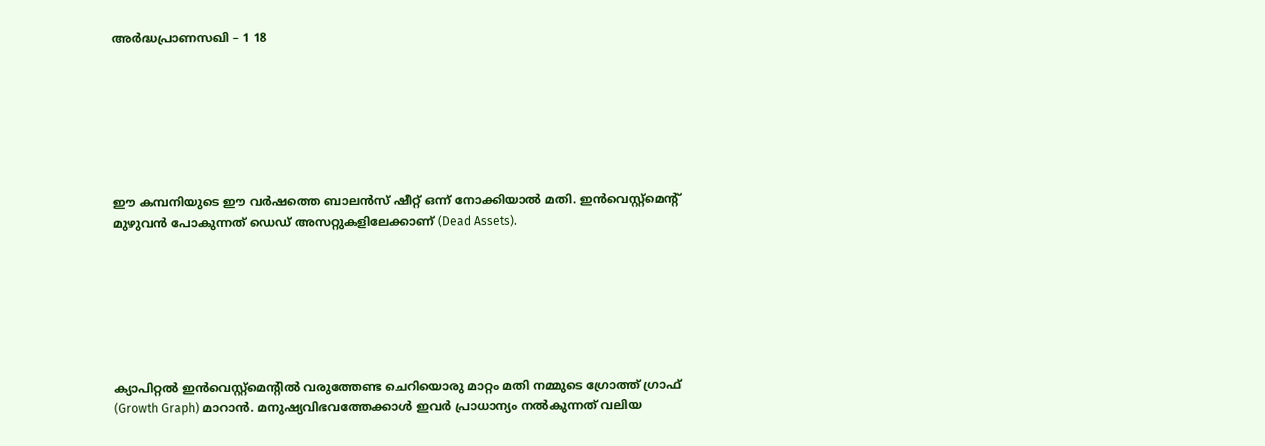അർദ്ധപ്രാണസഖി – 1 18







ഈ കമ്പനിയുടെ ഈ വർഷത്തെ ബാലൻസ് ഷീറ്റ് ഒന്ന് നോക്കിയാൽ മതി. ഇൻവെസ്റ്റ്‌മെന്റ് മുഴുവൻ പോകുന്നത് ഡെഡ് അസറ്റുകളിലേക്കാണ് (Dead Assets).







ക്യാപിറ്റൽ ഇൻവെസ്റ്റ്‌മെന്റിൽ വരുത്തേണ്ട ചെറിയൊരു മാറ്റം മതി നമ്മുടെ ഗ്രോത്ത് ഗ്രാഫ് (Growth Graph) മാറാൻ. മനുഷ്യവിഭവത്തേക്കാൾ ഇവർ പ്രാധാന്യം നൽകുന്നത് വലിയ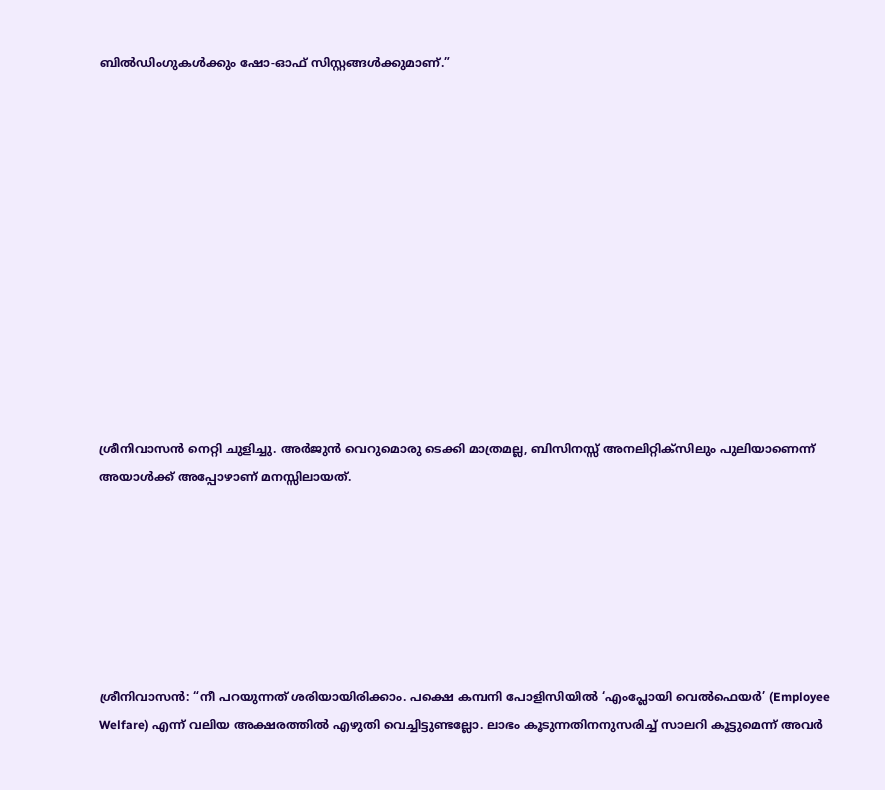ബിൽഡിംഗുകൾക്കും ഷോ-ഓഫ് സിസ്റ്റങ്ങൾക്കുമാണ്.”













ശ്രീനിവാസൻ നെറ്റി ചുളിച്ചു. അർജുൻ വെറുമൊരു ടെക്കി മാത്രമല്ല, ബിസിനസ്സ് അനലിറ്റിക്സിലും പുലിയാണെന്ന് അയാൾക്ക് അപ്പോഴാണ് മനസ്സിലായത്.







ശ്രീനിവാസൻ: “നീ പറയുന്നത് ശരിയായിരിക്കാം. പക്ഷെ കമ്പനി പോളിസിയിൽ ‘എംപ്ലോയി വെൽഫെയർ’ (Employee Welfare) എന്ന് വലിയ അക്ഷരത്തിൽ എഴുതി വെച്ചിട്ടുണ്ടല്ലോ. ലാഭം കൂടുന്നതിനനുസരിച്ച് സാലറി കൂട്ടുമെന്ന് അവർ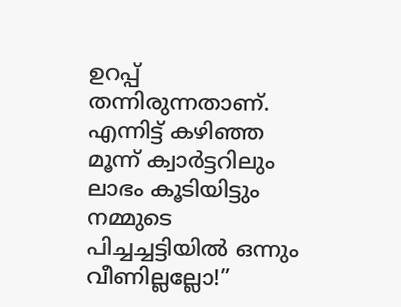ഉറപ്പ് തന്നിരുന്നതാണ്. എന്നിട്ട് കഴിഞ്ഞ മൂന്ന് ക്വാർട്ടറിലും ലാഭം കൂടിയിട്ടും നമ്മുടെ പിച്ചച്ചട്ടിയിൽ ഒന്നും വീണില്ലല്ലോ!”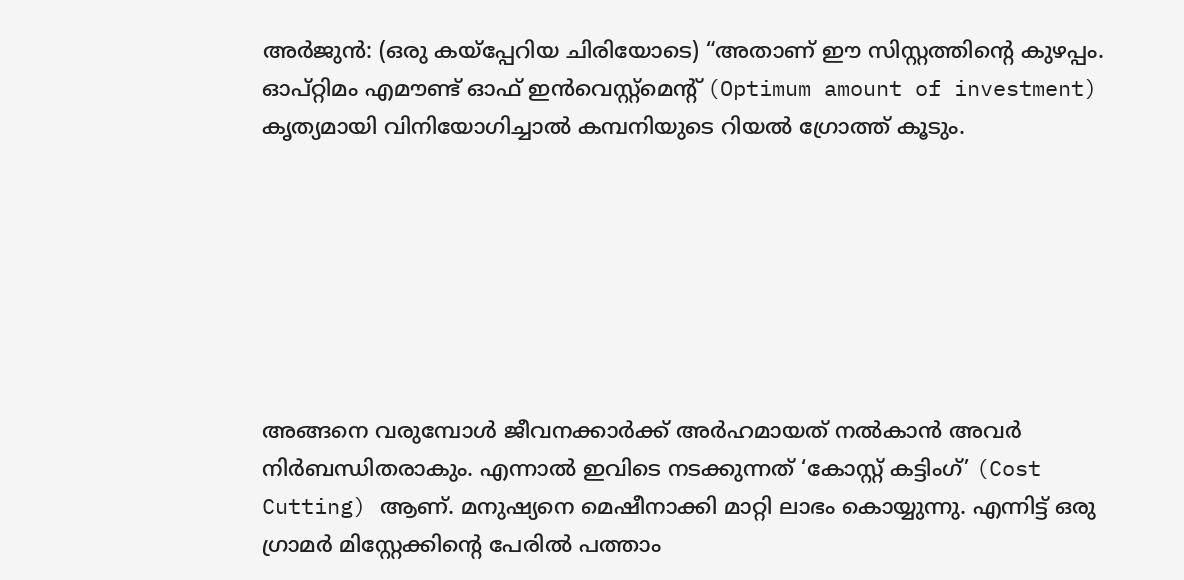അർജുൻ: (ഒരു കയ്പ്പേറിയ ചിരിയോടെ) “അതാണ് ഈ സിസ്റ്റത്തിന്റെ കുഴപ്പം. ഓപ്റ്റിമം എമൗണ്ട് ഓഫ് ഇൻവെസ്റ്റ്‌മെന്റ് (Optimum amount of investment) കൃത്യമായി വിനിയോഗിച്ചാൽ കമ്പനിയുടെ റിയൽ ഗ്രോത്ത് കൂടും.







അങ്ങനെ വരുമ്പോൾ ജീവനക്കാർക്ക് അർഹമായത് നൽകാൻ അവർ നിർബന്ധിതരാകും. എന്നാൽ ഇവിടെ നടക്കുന്നത് ‘കോസ്റ്റ് കട്ടിംഗ്’ (Cost Cutting) ആണ്. മനുഷ്യനെ മെഷീനാക്കി മാറ്റി ലാഭം കൊയ്യുന്നു. എന്നിട്ട് ഒരു ഗ്രാമർ മിസ്റ്റേക്കിന്റെ പേരിൽ പത്താം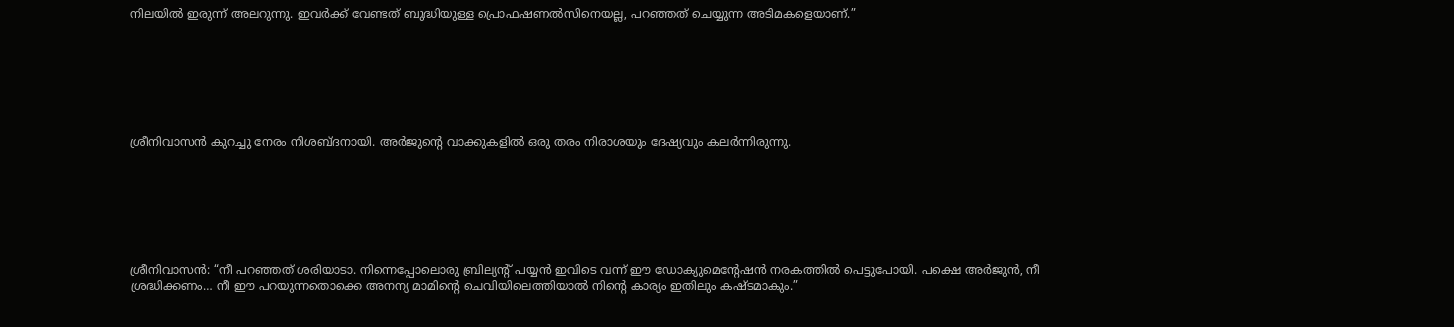നിലയിൽ ഇരുന്ന് അലറുന്നു. ഇവർക്ക് വേണ്ടത് ബുദ്ധിയുള്ള പ്രൊഫഷണൽസിനെയല്ല, പറഞ്ഞത് ചെയ്യുന്ന അടിമകളെയാണ്.”







ശ്രീനിവാസൻ കുറച്ചു നേരം നിശബ്ദനായി. അർജുന്റെ വാക്കുകളിൽ ഒരു തരം നിരാശയും ദേഷ്യവും കലർന്നിരുന്നു.







ശ്രീനിവാസൻ: “നീ പറഞ്ഞത് ശരിയാടാ. നിന്നെപ്പോലൊരു ബ്രില്യന്റ് പയ്യൻ ഇവിടെ വന്ന് ഈ ഡോക്യുമെന്റേഷൻ നരകത്തിൽ പെട്ടുപോയി. പക്ഷെ അർജുൻ, നീ ശ്രദ്ധിക്കണം… നീ ഈ പറയുന്നതൊക്കെ അനന്യ മാമിന്റെ ചെവിയിലെത്തിയാൽ നിന്റെ കാര്യം ഇതിലും കഷ്ടമാകും.”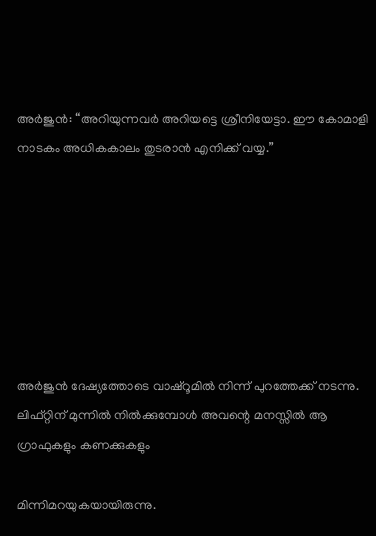അർജുൻ: “അറിയുന്നവർ അറിയട്ടെ ശ്രീനിയേട്ടാ. ഈ കോമാളി നാടകം അധികകാലം തുടരാൻ എനിക്ക് വയ്യ.”







അർജുൻ ദേഷ്യത്തോടെ വാഷ്റൂമിൽ നിന്ന് പുറത്തേക്ക് നടന്നു. ലിഫ്റ്റിന് മുന്നിൽ നിൽക്കുമ്പോൾ അവന്റെ മനസ്സിൽ ആ ഗ്രാഫുകളും കണക്കുകളും

മിന്നിമറയുകയായിരുന്നു.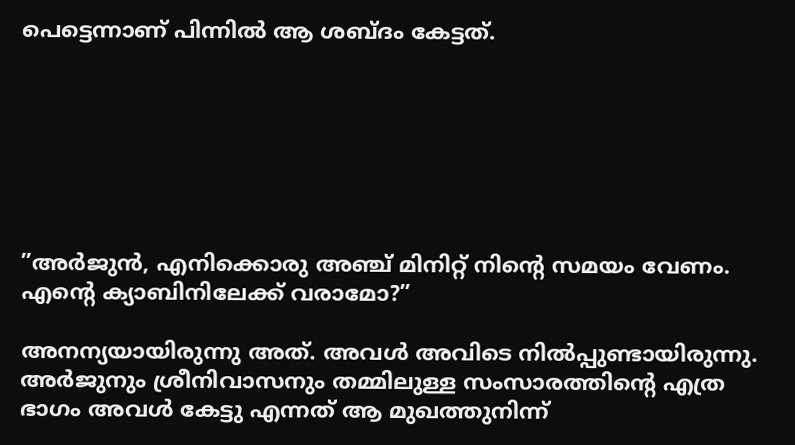പെട്ടെന്നാണ് പിന്നിൽ ആ ശബ്ദം കേട്ടത്.







”അർജുൻ, എനിക്കൊരു അഞ്ച് മിനിറ്റ് നിന്റെ സമയം വേണം. എന്റെ ക്യാബിനിലേക്ക് വരാമോ?”

അനന്യയായിരുന്നു അത്. അവൾ അവിടെ നിൽപ്പുണ്ടായിരുന്നു. അർജുനും ശ്രീനിവാസനും തമ്മിലുള്ള സംസാരത്തിന്റെ എത്ര ഭാഗം അവൾ കേട്ടു എന്നത് ആ മുഖത്തുനിന്ന്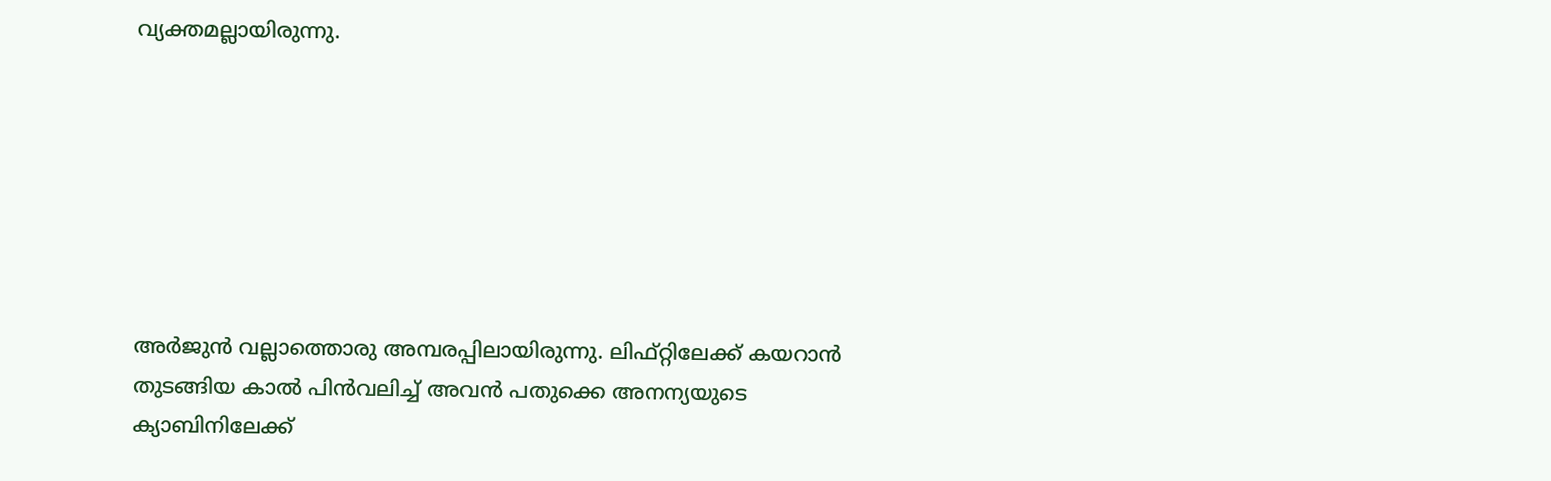വ്യക്തമല്ലായിരുന്നു.







അർജുൻ വല്ലാത്തൊരു അമ്പരപ്പിലായിരുന്നു. ലിഫ്റ്റിലേക്ക് കയറാൻ തുടങ്ങിയ കാൽ പിൻവലിച്ച് അവൻ പതുക്കെ അനന്യയുടെ ക്യാബിനിലേക്ക്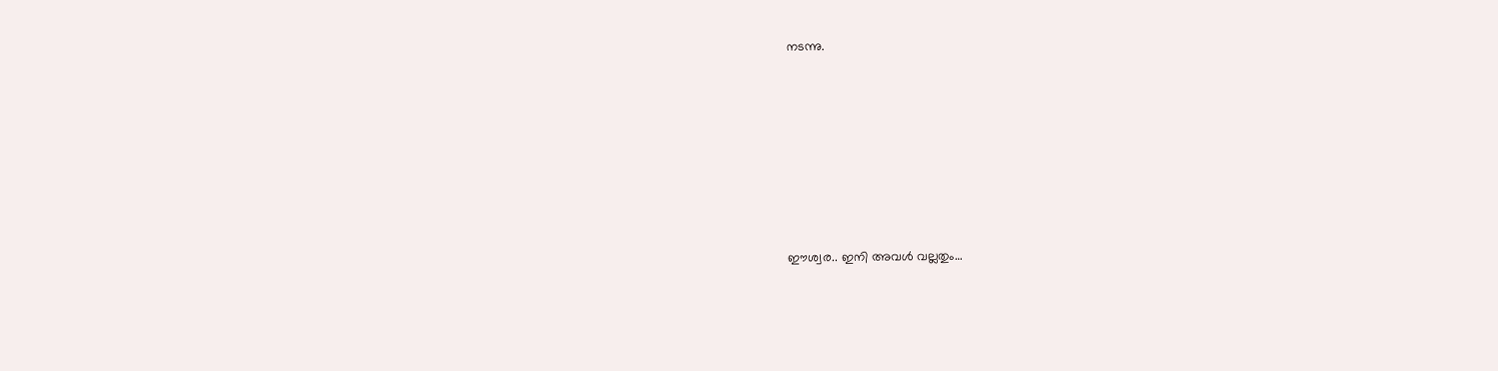നടന്നു.







ഈശ്വര.. ഇനി അവൾ വല്ലതും…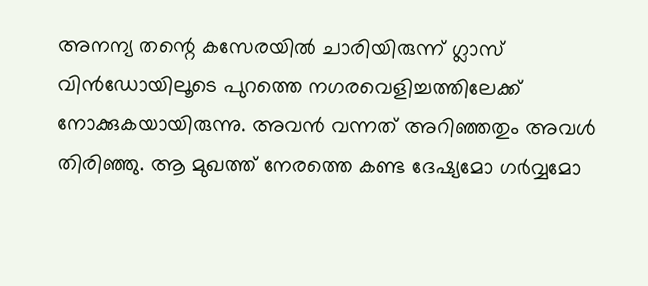അനന്യ തന്റെ കസേരയിൽ ചാരിയിരുന്ന് ഗ്ലാസ് വിൻഡോയിലൂടെ പുറത്തെ നഗരവെളിച്ചത്തിലേക്ക് നോക്കുകയായിരുന്നു. അവൻ വന്നത് അറിഞ്ഞതും അവൾ തിരിഞ്ഞു. ആ മുഖത്ത് നേരത്തെ കണ്ട ദേഷ്യമോ ഗർവ്വമോ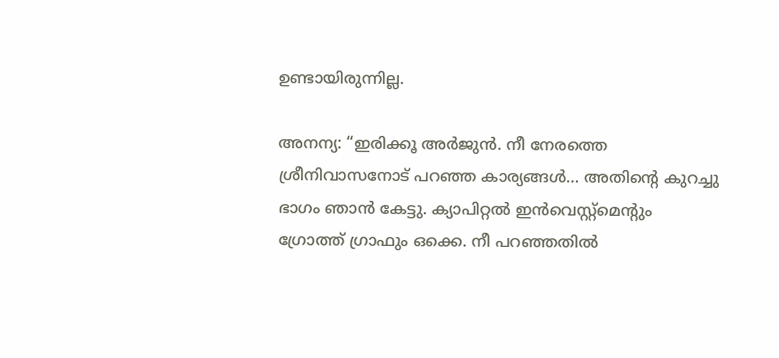ഉണ്ടായിരുന്നില്ല.

അനന്യ: “ഇരിക്കൂ അർജുൻ. നീ നേരത്തെ ശ്രീനിവാസനോട് പറഞ്ഞ കാര്യങ്ങൾ… അതിന്റെ കുറച്ചു ഭാഗം ഞാൻ കേട്ടു. ക്യാപിറ്റൽ ഇൻവെസ്റ്റ്‌മെന്റും ഗ്രോത്ത് ഗ്രാഫും ഒക്കെ. നീ പറഞ്ഞതിൽ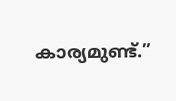കാര്യമുണ്ട്.”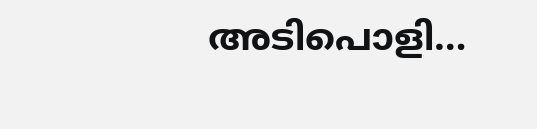അടിപൊളി…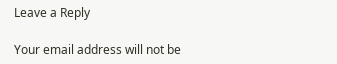Leave a Reply

Your email address will not be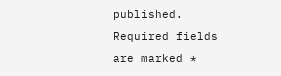published. Required fields are marked *